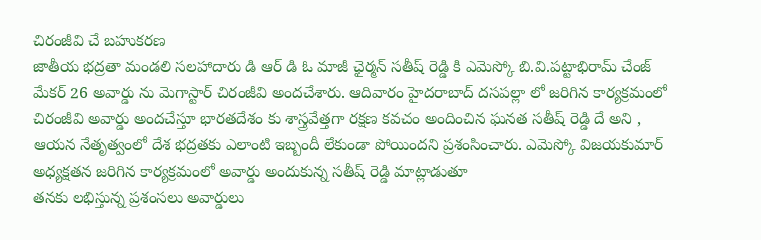చిరంజీవి చే బహుకరణ
జాతీయ భద్రతా మండలి సలహాదారు డి ఆర్ డి ఓ మాజీ ఛైర్మన్ సతీష్ రెడ్డి కి ఎమెస్కో బి.వి.పట్టాభిరామ్ చేంజ్ మేకర్ 26 అవార్డు ను మెగాస్టార్ చిరంజీవి అందచేశారు. ఆదివారం హైదరాబాద్ దసపల్లా లో జరిగిన కార్యక్రమంలో చిరంజీవి అవార్డు అందచేస్తూ భారతదేశం కు శాస్త్రవేత్తగా రక్షణ కవచం అందించిన ఘనత సతీష్ రెడ్డి దే అని , ఆయన నేతృత్వంలో దేశ భద్రతకు ఎలాంటి ఇబ్బందీ లేకుండా పోయిందని ప్రశంసించారు. ఎమెస్కో విజయకుమార్ అధ్యక్షతన జరిగిన కార్యక్రమంలో అవార్డు అందుకున్న సతీష్ రెడ్డి మాట్లాడుతూ
తనకు లభిస్తున్న ప్రశంసలు అవార్డులు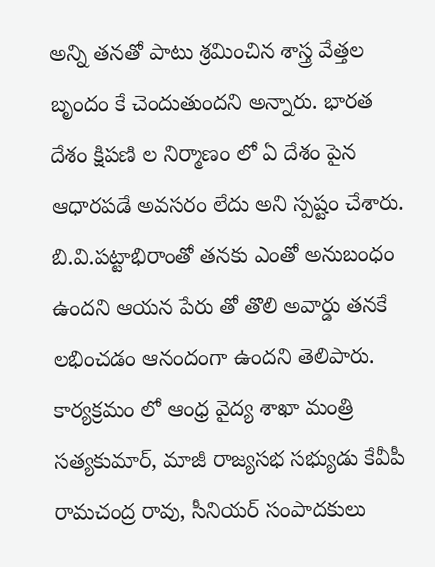అన్ని తనతో పాటు శ్రమించిన శాస్త్ర వేత్తల బృందం కే చెందుతుందని అన్నారు. భారత దేశం క్షిపణి ల నిర్మాణం లో ఏ దేశం పైన ఆధారపడే అవసరం లేదు అని స్పష్టం చేశారు. బి.వి.పట్టాభిరాంతో తనకు ఎంతో అనుబంధం ఉందని ఆయన పేరు తో తొలి అవార్డు తనకే లభించడం ఆనందంగా ఉందని తెలిపారు. కార్యక్రమం లో ఆంధ్ర వైద్య శాఖా మంత్రి సత్యకుమార్, మాజీ రాజ్యసభ సభ్యుడు కేవీపీ రామచంద్ర రావు, సీనియర్ సంపాదకులు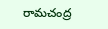రామచంద్ర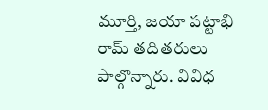మూర్తి, జయా పట్టాభి రామ్ తదితరులు పాల్గొన్నారు. వివిధ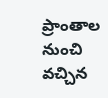ప్రాంతాల నుంచి వచ్చిన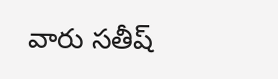వారు సతీష్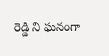రెడ్డి ని ఘనంగా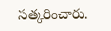సత్కరించారు.